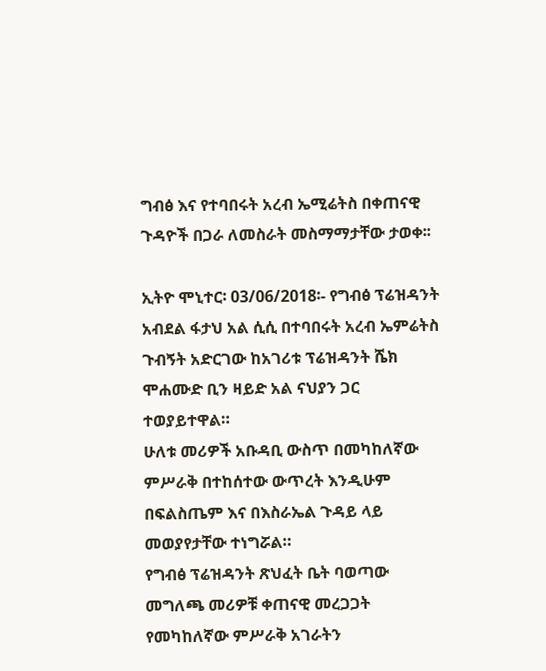ግብፅ እና የተባበሩት አረብ ኤሚሬትስ በቀጠናዊ ጉዳዮች በጋራ ለመስራት መስማማታቸው ታወቀ፡፡

ኢትዮ ሞኒተር፡ 03/06/2018፡- የግብፅ ፕሬዝዳንት አብደል ፋታህ አል ሲሲ በተባበሩት አረብ ኤምሬትስ ጉብኝት አድርገው ከአገሪቱ ፕሬዝዳንት ሼክ ሞሐሙድ ቢን ዛይድ አል ናህያን ጋር ተወያይተዋል።
ሁለቱ መሪዎች አቡዳቢ ውስጥ በመካከለኛው ምሥራቅ በተከሰተው ውጥረት እንዲሁም በፍልስጤም እና በእስራኤል ጉዳይ ላይ መወያየታቸው ተነግሯል።
የግብፅ ፕሬዝዳንት ጽህፈት ቤት ባወጣው መግለጫ መሪዎቹ ቀጠናዊ መረጋጋት የመካከለኛው ምሥራቅ አገራትን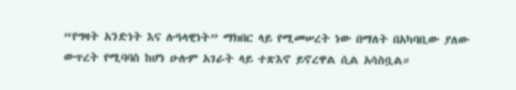“የግዛት አንድነት እና ሉዓላዊነት” ማክበር ላይ የሚመሠረት ነው በማለት በአካባቢው ያለው ውጥረት የሚባባስ ከሆነ ሁሉም አገራት ላይ ተጽእኖ ይኖረዋል ሲል አሳስቧል።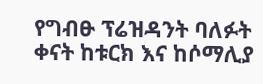የግብፁ ፕሬዝዳንት ባለፉት ቀናት ከቱርክ እና ከሶማሊያ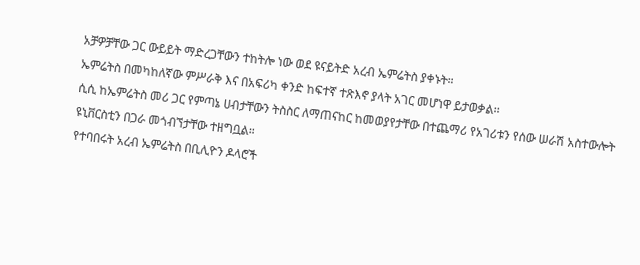አቻዎቻቸው ጋር ውይይት ማድረጋቸውን ተከትሎ ነው ወደ ዩናይትድ አረብ ኤምሬትስ ያቀኑት።
ኤምሬትስ በመካከለኛው ምሥራቅ እና በአፍሪካ ቀንድ ከፍተኛ ተጽእኖ ያላት አገር መሆነዋ ይታወቃል፡፡
ሲሲ ከኤምሬትስ መሪ ጋር የምጣኔ ሀብታቸውን ትስስር ለማጠናከር ከመወያየታቸው በተጨማሪ የአገሪቱን የሰው ሠራሽ አስተውሎት ዩኒቨርስቲን በጋራ መጎብኘታቸው ተዘግቧል።
የተባበሩት አረብ ኤምሬትስ በቢሊዮን ዶላሮች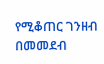የሚቆጠር ገንዘብ በመመደብ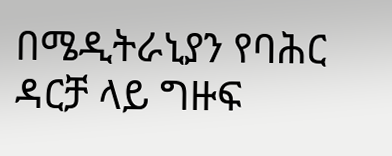በሜዲትራኒያን የባሕር ዳርቻ ላይ ግዙፍ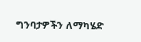ግንባታዎችን ለማካሄድ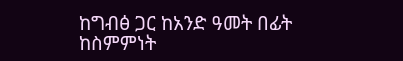ከግብፅ ጋር ከአንድ ዓመት በፊት ከስምምነት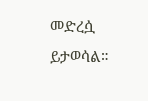መድረሷ ይታወሳል።